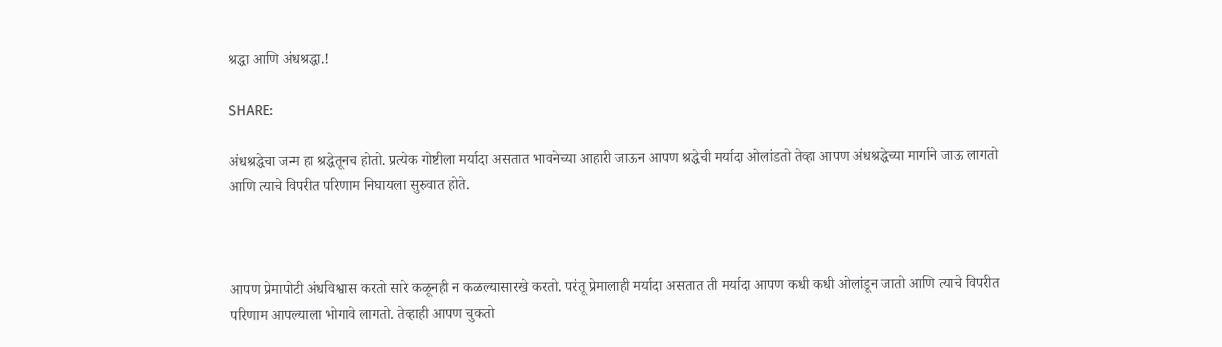श्रद्धा आणि अंधश्रद्धा.!

SHARE:

अंधश्रद्धेचा जन्म हा श्रद्धेतूनच होतो. प्रत्येक गोष्टीला मर्यादा असतात भावनेच्या आहारी जाऊन आपण श्रद्धेची मर्यादा ओलांडतो तेव्हा आपण अंधश्रद्धेच्या मार्गाने जाऊ लागतो आणि त्याचे विपरीत परिणाम निघायला सुरुवात होते.



आपण प्रेमापोटी अंधविश्वास करतो सारे कळूनही न कळल्यासारखे करतो. परंतू प्रेमालाही मर्यादा असतात ती मर्यादा आपण कधी कधी ओलांडून जातो आणि त्याचे विपरीत परिणाम आपल्याला भोगावे लागतो. तेव्हाही आपण चुकतो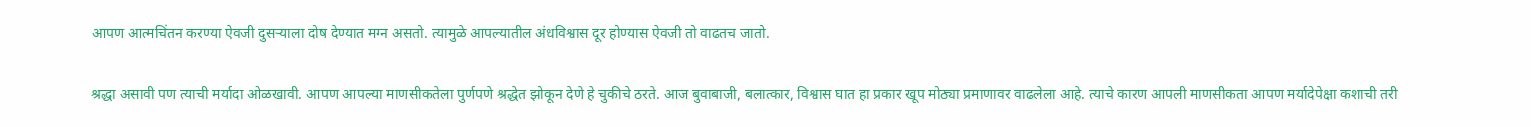आपण आत्मचिंतन करण्या ऐवजी दुसर्‍याला दोष देण्यात मग्न असतो. त्यामुळे आपल्यातील अंधविश्वास दूर होण्यास ऐवजी तो वाढतच जातो.

श्रद्धा असावी पण त्याची मर्यादा ओळखावी. आपण आपल्या माणसीकतेला पुर्णपणे श्रद्धेत झोकून देणे हे चुकीचे ठरते. आज बुवाबाजी, बलात्कार, विश्वास घात हा प्रकार खूप मोठ्या प्रमाणावर वाढलेला आहे. त्याचे कारण आपली माणसीकता आपण मर्यादेपेक्षा कशाची तरी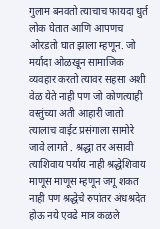गुलाम बनवतो त्याचाच फायदा धुर्त लोक घेतात आणि आपणच ओरडतो घात झाला म्हणून. जो मर्यादा ओळखून सामाजिक व्यवहार करतो त्यावर सहसा अशी वेळ येते नाही पण जो कोणत्याही वस्तुंच्या अती आहारी जातो त्यालाच वाईट प्रसंगाला सामोरे जावे लागते . श्रद्धा तर असावी त्याशिवाय पर्याय नाही श्रद्धेशिवाय माणूस माणूस म्हणून जगू शकत नाही पण श्रद्धेचे रुपांतर अंधश्रदेत होऊ नये एवढे मात्र कळले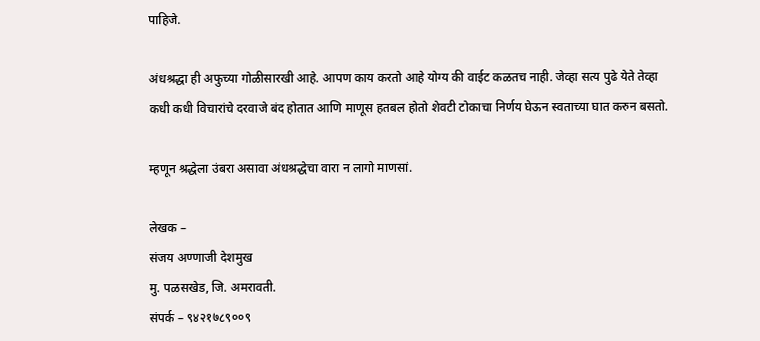पाहिजे.

अंधश्रद्धा ही अफुच्या गोळीसारखी आहे. आपण काय करतो आहे योग्य की वाईट कळतच नाही. जेव्हा सत्य पुढे येते तेव्हा कधी कधी विचारांचे दरवाजे बंद होतात आणि माणूस हतबल होतो शेवटी टोकाचा निर्णय घेऊन स्वताच्या घात करुन बसतो.

म्हणून श्रद्धेला उंबरा असावा अंधश्रद्धेचा वारा न लागो माणसां.

लेखक –
संजय अण्णाजी देशमुख
मु. पळसखेड, जि. अमरावती.
संपर्क – ९४२१७८९००९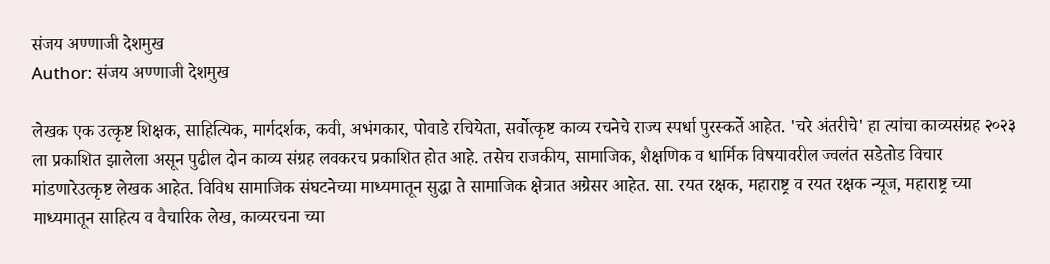संजय अण्णाजी देशमुख
Author: संजय अण्णाजी देशमुख

लेखक एक उत्कृष्ट शिक्षक, साहित्यिक, मार्गदर्शक, कवी, अभंगकार, पोवाडे रचियेता, सर्वोत्कृष्ट काव्य रचनेचे राज्य स्पर्धा पुरस्कर्ते आहेत. 'चरे अंतरीचे' हा त्यांचा काव्यसंग्रह २०२३ ला प्रकाशित झालेला असून पुढील दोन काव्य संग्रह लवकरच प्रकाशित होत आहे. तसेच राजकीय, सामाजिक, शैक्षणिक व धार्मिक विषयावरील ज्वलंत सडेतोड विचार मांडणारेउत्कृष्ट लेखक आहेत. विविध सामाजिक संघटनेच्या माध्यमातून सुद्धा ते सामाजिक क्षेत्रात अग्रेसर आहेत. सा. रयत रक्षक, महाराष्ट्र व रयत रक्षक न्यूज, महाराष्ट्र च्या माध्यमातून साहित्य व वैचारिक लेख, काव्यरचना च्या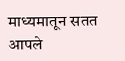माध्यमातून सतत आपले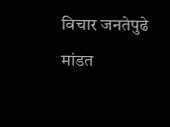विचार जनतेपुढे मांडत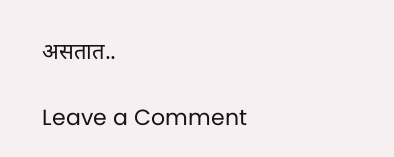असतात..

Leave a Comment